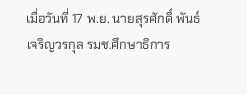เมื่อวันที่ 17 พ.ย. นายสุรศักดิ์ พันธ์เจริญวรกุล รมช.ศึกษาธิการ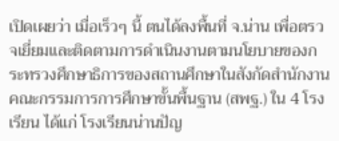เปิดเผยว่า เมื่อเร็วๆ นี้ ตนได้ลงพื้นที่ จ.น่าน เพื่อตรวจเยี่ยมและติดตามการดำเนินงานตามนโยบายของกระทรวงศึกษาธิการของสถานศึกษาในสังกัดสำนักงานคณะกรรมการการศึกษาขั้นพื้นฐาน (สพฐ.) ใน 4 โรงเรียน ได้แก่ โรงเรียนน่านปัญ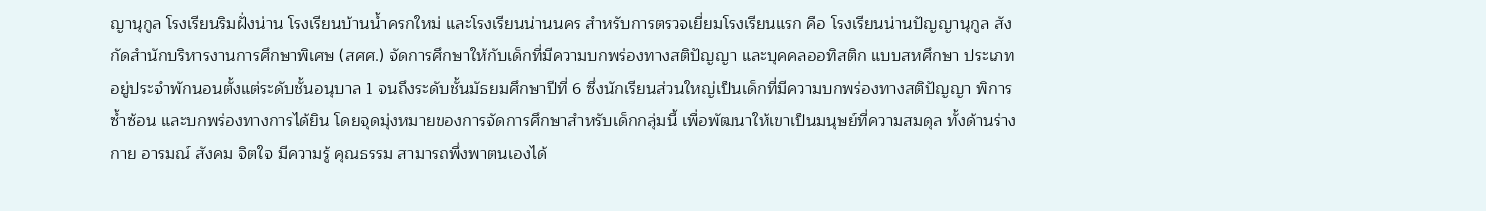ญานุกูล โรงเรียนริมฝั่งน่าน โรงเรียนบ้านน้ำครกใหม่ และโรงเรียนน่านนคร สำหรับการตรวจเยี่ยมโรงเรียนแรก คือ โรงเรียนน่านปัญญานุกูล สังกัดสำนักบริหารงานการศึกษาพิเศษ (สศศ.) จัดการศึกษาให้กับเด็กที่มีความบกพร่องทางสติปัญญา และบุคคลออทิสติก แบบสหศึกษา ประเภทอยู่ประจำพักนอนตั้งแต่ระดับชั้นอนุบาล 1 จนถึงระดับชั้นมัธยมศึกษาปีที่ 6 ซึ่งนักเรียนส่วนใหญ่เป็นเด็กที่มีความบกพร่องทางสติปัญญา พิการซ้ำซ้อน และบกพร่องทางการได้ยิน โดยจุดมุ่งหมายของการจัดการศึกษาสำหรับเด็กกลุ่มนี้ เพื่อพัฒนาให้เขาเป็นมนุษย์ที่ความสมดุล ทั้งด้านร่างกาย อารมณ์ สังคม จิตใจ มีความรู้ คุณธรรม สามารถพึ่งพาตนเองได้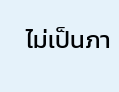ไม่เป็นภา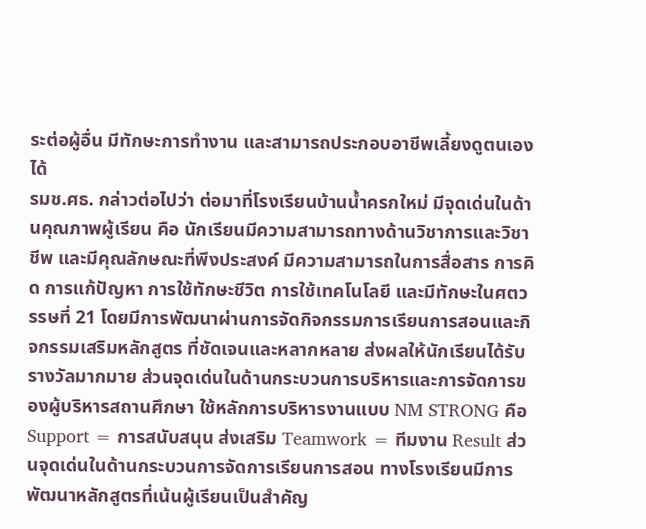ระต่อผู้อื่น มีทักษะการทำงาน และสามารถประกอบอาชีพเลี้ยงดูตนเองได้
รมช.ศธ. กล่าวต่อไปว่า ต่อมาที่โรงเรียนบ้านน้ำครกใหม่ มีจุดเด่นในด้านคุณภาพผู้เรียน คือ นักเรียนมีความสามารถทางด้านวิชาการและวิชาชีพ และมีคุณลักษณะที่พึงประสงค์ มีความสามารถในการสื่อสาร การคิด การแก้ปัญหา การใช้ทักษะชีวิต การใช้เทคโนโลยี และมีทักษะในศตวรรษที่ 21 โดยมีการพัฒนาผ่านการจัดกิจกรรมการเรียนการสอนและกิจกรรมเสริมหลักสูตร ที่ชัดเจนและหลากหลาย ส่งผลให้นักเรียนได้รับรางวัลมากมาย ส่วนจุดเด่นในด้านกระบวนการบริหารและการจัดการของผู้บริหารสถานศึกษา ใช้หลักการบริหารงานแบบ NM STRONG คือ Support = การสนับสนุน ส่งเสริม Teamwork = ทีมงาน Result ส่วนจุดเด่นในด้านกระบวนการจัดการเรียนการสอน ทางโรงเรียนมีการพัฒนาหลักสูตรที่เน้นผู้เรียนเป็นสำคัญ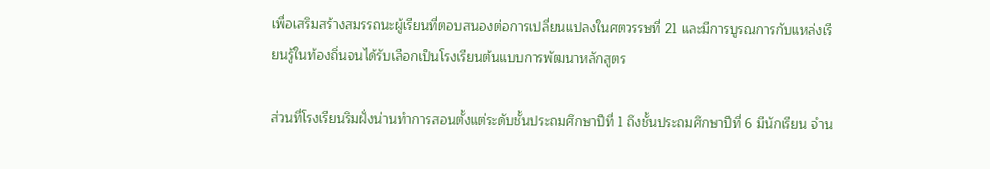เพื่อเสริมสร้างสมรรถนะผู้เรียนที่ตอบสนองต่อการเปลี่ยนแปลงในศตวรรษที่ 21 และมีการบูรณการกับแหล่งเรียนรู้ในท้องถิ่นจนได้รับเลือกเป็นโรงเรียนต้นแบบการพัฒนาหลักสูตร

ส่วนที่โรงเรียนริมฝั่งน่านทำการสอนตั้งแต่ระดับชั้นประถมศึกษาปีที่ 1 ถึงชั้นประถมศึกษาปีที่ 6 มีนักเรียน จำน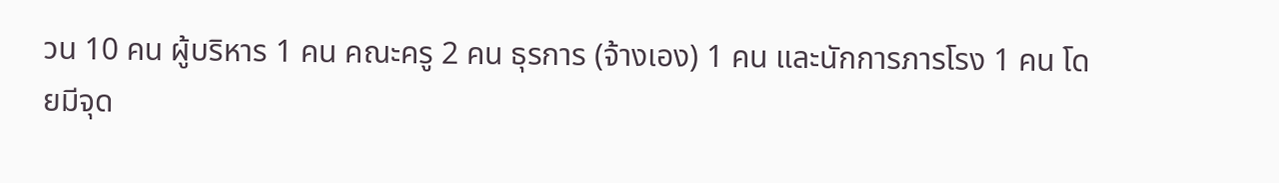วน 10 คน ผู้บริหาร 1 คน คณะครู 2 คน ธุรการ (จ้างเอง) 1 คน และนักการภารโรง 1 คน โดยมีจุด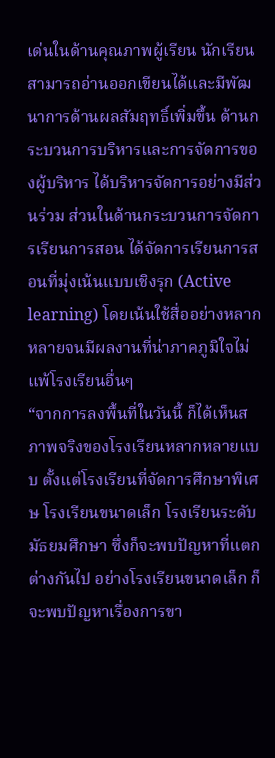เด่นในด้านคุณภาพผู้เรียน นักเรียนสามารถอ่านออกเขียนได้และมีพัฒนาการด้านผลสัมฤทธิ์เพิ่มขึ้น ด้านกระบวนการบริหารและการจัดการของผู้บริหาร ได้บริหารจัดการอย่างมีส่วนร่วม ส่วนในด้านกระบวนการจัดการเรียนการสอน ได้จัดการเรียนการสอนที่มุ่งเน้นแบบเชิงรุก (Active learning) โดยเน้นใช้สื่ออย่างหลากหลายจนมีผลงานที่น่าภาคภูมิใจไม่แพ้โรงเรียนอื่นๆ
“จากการลงพื้นที่ในวันนี้ ก็ได้เห็นสภาพจริงของโรงเรียนหลากหลายแบบ ตั้งแต่โรงเรียนที่จัดการศึกษาพิเศษ โรงเรียนขนาดเล็ก โรงเรียนระดับมัธยมศึกษา ซึ่งก็จะพบปัญหาที่แตกต่างกันไป อย่างโรงเรียนขนาดเล็ก ก็จะพบปัญหาเรื่องการขา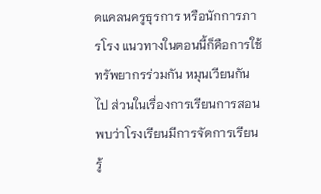ดแคลนครูธุรการ หรือนักการภารโรง แนวทางในตอนนี้ก็คือการใช้ทรัพยากรร่วมกัน หมุนเวียนกันไป ส่วนในเรื่องการเรียนการสอน พบว่าโรงเรียนมีการจัดการเรียนรู้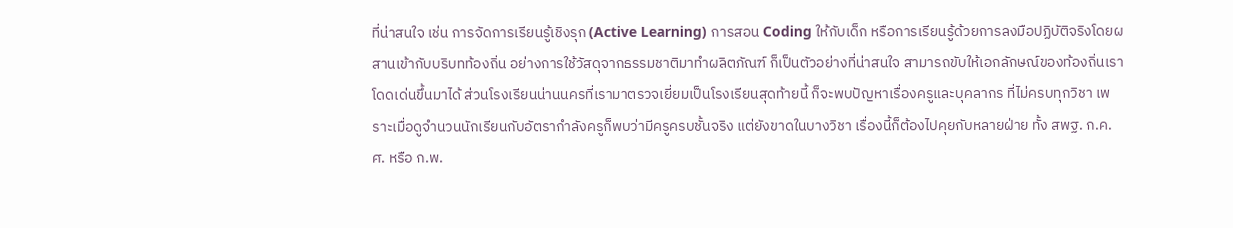ที่น่าสนใจ เช่น การจัดการเรียนรู้เชิงรุก (Active Learning) การสอน Coding ให้กับเด็ก หรือการเรียนรู้ด้วยการลงมือปฏิบัติจริงโดยผสานเข้ากับบริบทท้องถิ่น อย่างการใช้วัสดุจากธรรมชาติมาทำผลิตภัณฑ์ ก็เป็นตัวอย่างที่น่าสนใจ สามารถขับให้เอกลักษณ์ของท้องถิ่นเราโดดเด่นขึ้นมาได้ ส่วนโรงเรียนน่านนครที่เรามาตรวจเยี่ยมเป็นโรงเรียนสุดท้ายนี้ ก็จะพบปัญหาเรื่องครูและบุคลากร ที่ไม่ครบทุกวิชา เพราะเมื่อดูจำนวนนักเรียนกับอัตรากำลังครูก็พบว่ามีครูครบชั้นจริง แต่ยังขาดในบางวิชา เรื่องนี้ก็ต้องไปคุยกับหลายฝ่าย ทั้ง สพฐ. ก.ค.ศ. หรือ ก.พ.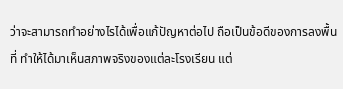ว่าจะสามารถทำอย่างไรได้เพื่อแก้ปัญหาต่อไป ถือเป็นข้อดีของการลงพื้นที่ ทำให้ได้มาเห็นสภาพจริงของแต่ละโรงเรียน แต่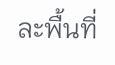ละพื้นที่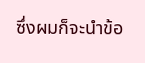ซึ่งผมก็จะนำข้อ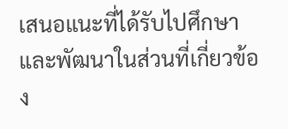เสนอแนะที่ได้รับไปศึกษาและพัฒนาในส่วนที่เกี่ยวข้อง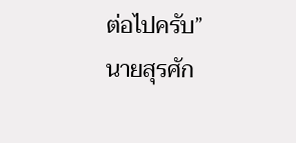ต่อไปครับ” นายสุรศัก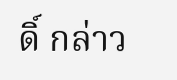ดิ์ กล่าว